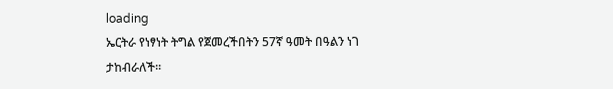loading
ኤርትራ የነፃነት ትግል የጀመረችበትን 57ኛ ዓመት በዓልን ነገ ታከብራለች፡፡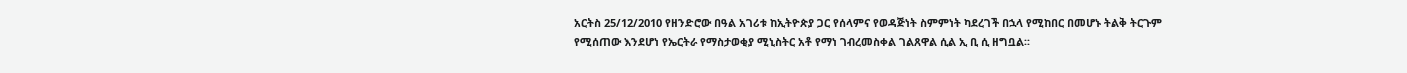አርትስ 25/12/2010 የዘንድሮው በዓል አገሪቱ ከኢትዮጵያ ጋር የሰላምና የወዳጅነት ስምምነት ካደረገች በኋላ የሚከበር በመሆኑ ትልቅ ትርጉም የሚሰጠው እንደሆነ የኤርትራ የማስታወቂያ ሚኒስትር አቶ የማነ ገብረመስቀል ገልጸዋል ሲል ኢ ቢ ሲ ዘግቧል፡፡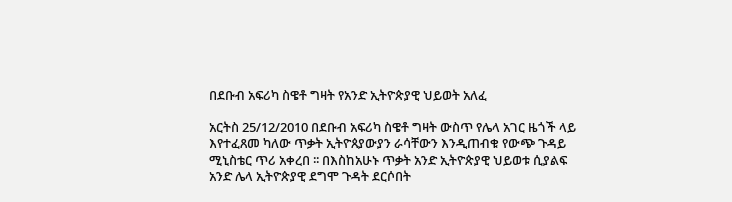በደቡብ አፍሪካ ስዌቶ ግዛት የአንድ ኢትዮጵያዊ ህይወት አለፈ

አርትስ 25/12/2010 በደቡብ አፍሪካ ስዌቶ ግዛት ውስጥ የሌላ አገር ዜጎች ላይ እየተፈጸመ ካለው ጥቃት ኢትዮጰያውያን ራሳቸውን እንዲጠብቁ የውጭ ጉዳይ ሚኒስቴር ጥሪ አቀረበ ፡፡ በእስከአሁኑ ጥቃት አንድ ኢትዮጵያዊ ህይወቱ ሲያልፍ አንድ ሌላ ኢትዮጵያዊ ደግሞ ጉዳት ደርሶበት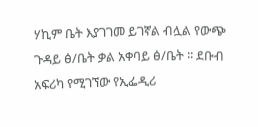ሃኪም ቤት እያገገመ ይገኛል ብሏል የውጭ ጉዳይ ፅ/ቤት ቃል አቀባይ ፅ/ቤት ፡፡ ደቡብ አፍሪካ የሚገኘው የኢፌዲሪ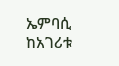ኤምባሲ ከአገሪቱ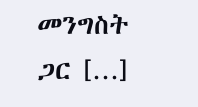መንግስት ጋር […]